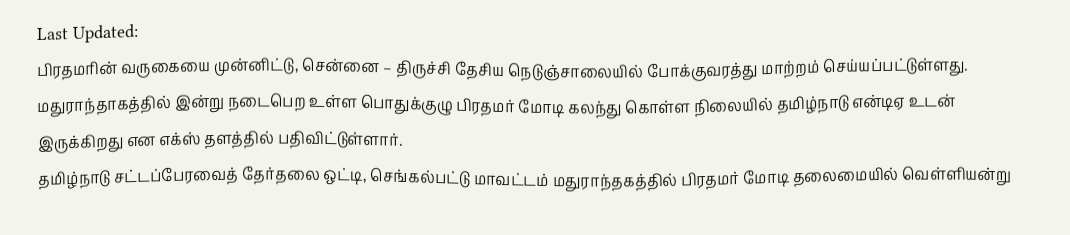Last Updated:
பிரதமரின் வருகையை முன்னிட்டு, சென்னை – திருச்சி தேசிய நெடுஞ்சாலையில் போக்குவரத்து மாற்றம் செய்யப்பட்டுள்ளது.
மதுராந்தாகத்தில் இன்று நடைபெற உள்ள பொதுக்குழு பிரதமர் மோடி கலந்து கொள்ள நிலையில் தமிழ்நாடு என்டிஏ உடன் இருக்கிறது என எக்ஸ் தளத்தில் பதிவிட்டுள்ளார்.
தமிழ்நாடு சட்டப்பேரவைத் தேர்தலை ஒட்டி, செங்கல்பட்டு மாவட்டம் மதுராந்தகத்தில் பிரதமர் மோடி தலைமையில் வெள்ளியன்று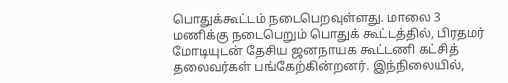பொதுக்கூட்டம் நடைபெறவுள்ளது. மாலை 3 மணிக்கு நடைபெறும் பொதுக் கூட்டத்தில், பிரதமர் மோடியுடன் தேசிய ஜனநாயக கூட்டணி கட்சித் தலைவர்கள் பங்கேற்கின்றனர். இந்நிலையில்,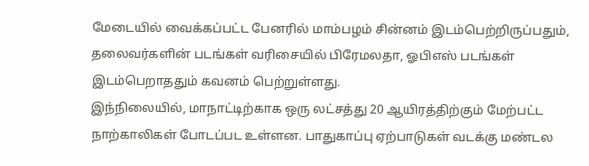மேடையில் வைக்கப்பட்ட பேனரில் மாம்பழம் சின்னம் இடம்பெற்றிருப்பதும், தலைவர்களின் படங்கள் வரிசையில் பிரேமலதா, ஓபிஎஸ் படங்கள் இடம்பெறாததும் கவனம் பெற்றுள்ளது.
இந்நிலையில், மாநாட்டிற்காக ஒரு லட்சத்து 20 ஆயிரத்திற்கும் மேற்பட்ட நாற்காலிகள் போடப்பட உள்ளன. பாதுகாப்பு ஏற்பாடுகள் வடக்கு மண்டல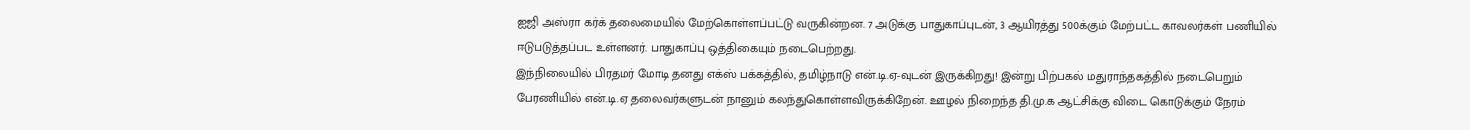ஐஜி அஸ்ரா கர்க் தலைமையில் மேற்கொள்ளப்பட்டு வருகின்றன. 7 அடுக்கு பாதுகாப்புடன், 3 ஆயிரத்து 500க்கும் மேற்பட்ட காவலர்கள் பணியில் ஈடுபடுத்தப்பட உள்ளனர். பாதுகாப்பு ஒத்திகையும் நடைபெற்றது.
இந்நிலையில் பிரதமர் மோடி தனது எக்ஸ் பக்கத்தில், தமிழ்நாடு என்.டி.ஏ-வுடன் இருக்கிறது! இன்று பிற்பகல் மதுராந்தகத்தில் நடைபெறும் பேரணியில் என்.டி.ஏ தலைவர்களுடன் நானும் கலந்துகொள்ளவிருக்கிறேன். ஊழல் நிறைந்த தி.மு.க ஆட்சிக்கு விடை கொடுக்கும் நேரம்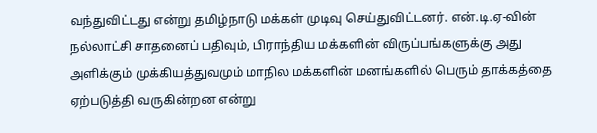வந்துவிட்டது என்று தமிழ்நாடு மக்கள் முடிவு செய்துவிட்டனர். என்.டி.ஏ-வின் நல்லாட்சி சாதனைப் பதிவும், பிராந்திய மக்களின் விருப்பங்களுக்கு அது அளிக்கும் முக்கியத்துவமும் மாநில மக்களின் மனங்களில் பெரும் தாக்கத்தை ஏற்படுத்தி வருகின்றன என்று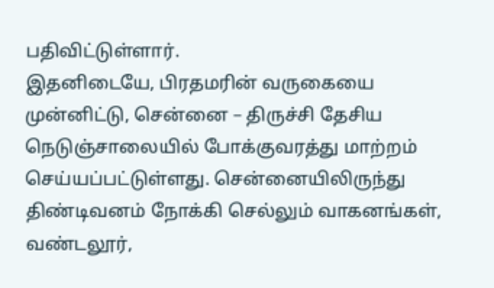பதிவிட்டுள்ளார்.
இதனிடையே, பிரதமரின் வருகையை முன்னிட்டு, சென்னை – திருச்சி தேசிய நெடுஞ்சாலையில் போக்குவரத்து மாற்றம் செய்யப்பட்டுள்ளது. சென்னையிலிருந்து திண்டிவனம் நோக்கி செல்லும் வாகனங்கள், வண்டலூர்,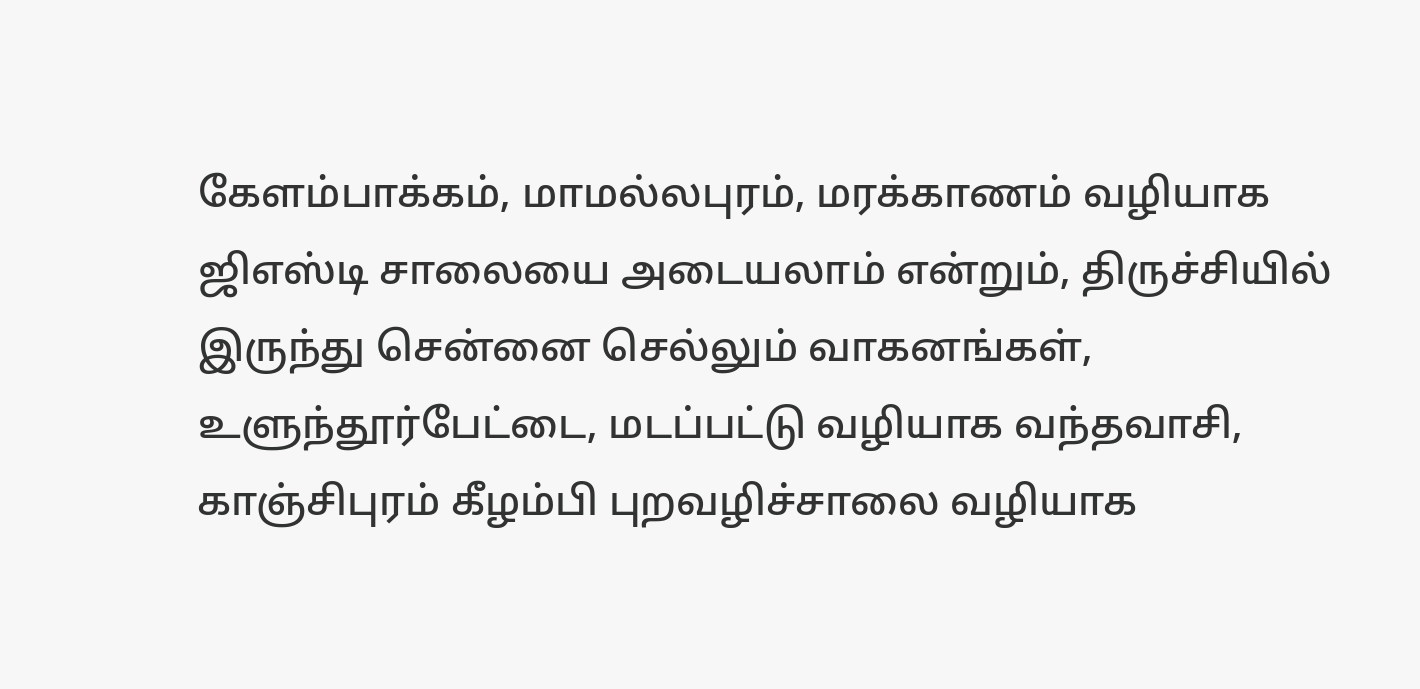கேளம்பாக்கம், மாமல்லபுரம், மரக்காணம் வழியாக ஜிஎஸ்டி சாலையை அடையலாம் என்றும், திருச்சியில் இருந்து சென்னை செல்லும் வாகனங்கள், உளுந்தூர்பேட்டை, மடப்பட்டு வழியாக வந்தவாசி, காஞ்சிபுரம் கீழம்பி புறவழிச்சாலை வழியாக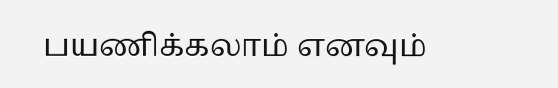பயணிக்கலாம் எனவும்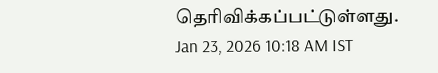தெரிவிக்கப்பட்டுள்ளது.
Jan 23, 2026 10:18 AM IST